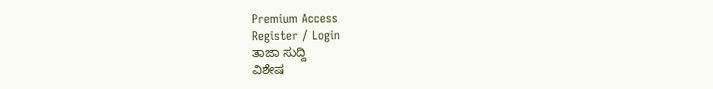Premium Access
Register / Login
ತಾಜಾ ಸುದ್ದಿ
ವಿಶೇಷ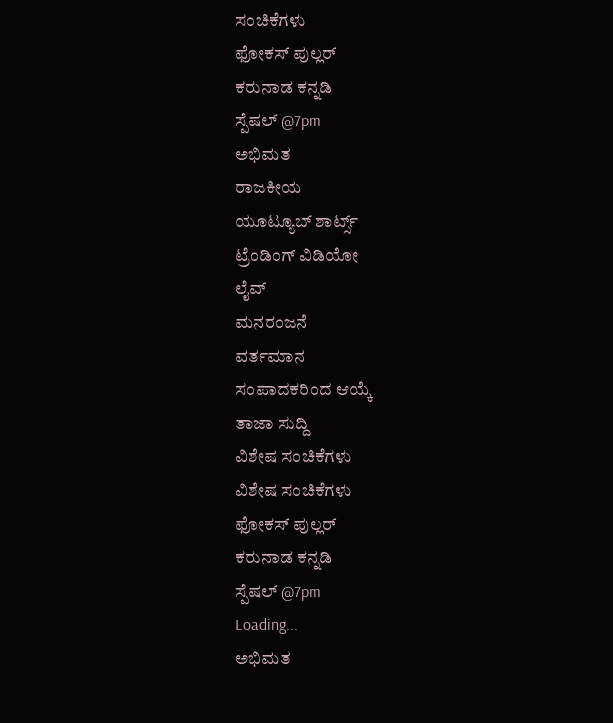ಸಂಚಿಕೆಗಳು
ಫೋಕಸ್ ಪುಲ್ಲರ್
ಕರುನಾಡ ಕನ್ನಡಿ
ಸ್ಪೆಷಲ್ @7pm
ಅಭಿಮತ
ರಾಜಕೀಯ
ಯೂಟ್ಯೂಬ್ ಶಾರ್ಟ್ಸ್
ಟ್ರೆಂಡಿಂಗ್ ವಿಡಿಯೋ
ಲೈವ್
ಮನರಂಜನೆ
ವರ್ತಮಾನ
ಸಂಪಾದಕರಿಂದ ಆಯ್ಕೆ
ತಾಜಾ ಸುದ್ದಿ
ವಿಶೇಷ ಸಂಚಿಕೆಗಳು
ವಿಶೇಷ ಸಂಚಿಕೆಗಳು
ಫೋಕಸ್ ಪುಲ್ಲರ್
ಕರುನಾಡ ಕನ್ನಡಿ
ಸ್ಪೆಷಲ್ @7pm
Loading...
ಅಭಿಮತ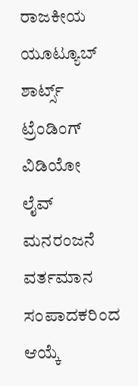ರಾಜಕೀಯ
ಯೂಟ್ಯೂಬ್ ಶಾರ್ಟ್ಸ್
ಟ್ರೆಂಡಿಂಗ್ ವಿಡಿಯೋ
ಲೈವ್
ಮನರಂಜನೆ
ವರ್ತಮಾನ
ಸಂಪಾದಕರಿಂದ ಆಯ್ಕೆ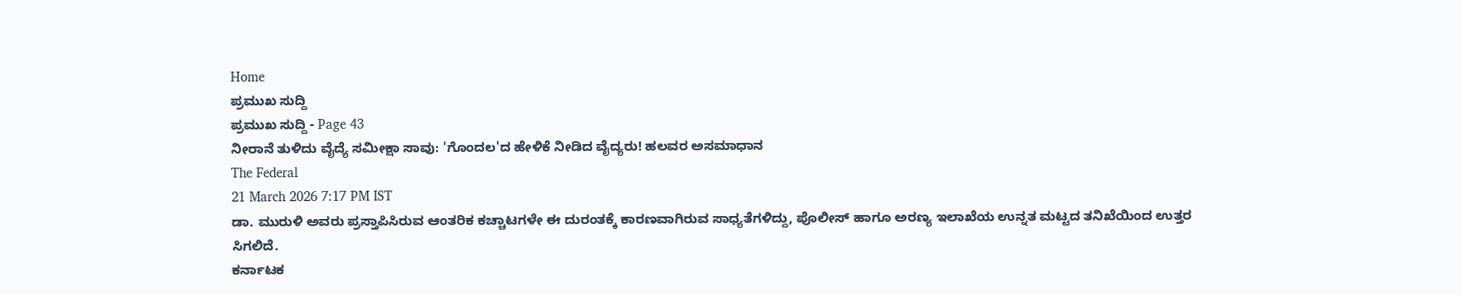Home
ಪ್ರಮುಖ ಸುದ್ದಿ
ಪ್ರಮುಖ ಸುದ್ದಿ - Page 43
ನೀರಾನೆ ತುಳಿದು ವೈದ್ಯೆ ಸಮೀಕ್ಷಾ ಸಾವು: 'ಗೊಂದಲ'ದ ಹೇಳಿಕೆ ನೀಡಿದ ವೈದ್ಯರು! ಹಲವರ ಅಸಮಾಧಾನ
The Federal
21 March 2026 7:17 PM IST
ಡಾ. ಮುರುಳಿ ಅವರು ಪ್ರಸ್ತಾಪಿಸಿರುವ ಆಂತರಿಕ ಕಚ್ಚಾಟಗಳೇ ಈ ದುರಂತಕ್ಕೆ ಕಾರಣವಾಗಿರುವ ಸಾಧ್ಯತೆಗಳಿದ್ದು, ಪೊಲೀಸ್ ಹಾಗೂ ಅರಣ್ಯ ಇಲಾಖೆಯ ಉನ್ನತ ಮಟ್ಟದ ತನಿಖೆಯಿಂದ ಉತ್ತರ ಸಿಗಲಿದೆ.
ಕರ್ನಾಟಕ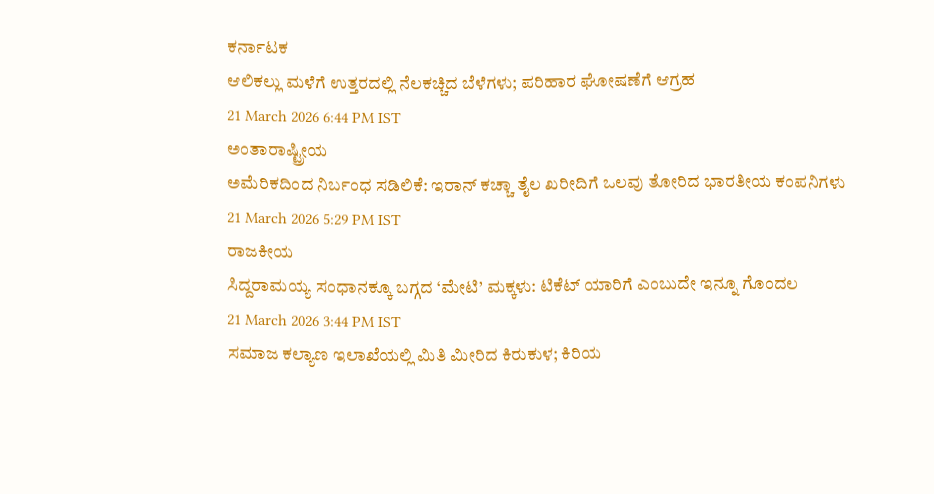ಕರ್ನಾಟಕ
ಆಲಿಕಲ್ಲು ಮಳೆಗೆ ಉತ್ತರದಲ್ಲಿ ನೆಲಕಚ್ಚಿದ ಬೆಳೆಗಳು; ಪರಿಹಾರ ಘೋಷಣೆಗೆ ಆಗ್ರಹ
21 March 2026 6:44 PM IST
ಅಂತಾರಾಷ್ಟ್ರೀಯ
ಅಮೆರಿಕದಿಂದ ನಿರ್ಬಂಧ ಸಡಿಲಿಕೆ: ಇರಾನ್ ಕಚ್ಚಾ ತೈಲ ಖರೀದಿಗೆ ಒಲವು ತೋರಿದ ಭಾರತೀಯ ಕಂಪನಿಗಳು
21 March 2026 5:29 PM IST
ರಾಜಕೀಯ
ಸಿದ್ದರಾಮಯ್ಯ ಸಂಧಾನಕ್ಕೂ ಬಗ್ಗದ ‘ಮೇಟಿ’ ಮಕ್ಕಳು: ಟಿಕೆಟ್ ಯಾರಿಗೆ ಎಂಬುದೇ ಇನ್ನೂ ಗೊಂದಲ
21 March 2026 3:44 PM IST
ಸಮಾಜ ಕಲ್ಯಾಣ ಇಲಾಖೆಯಲ್ಲಿ ಮಿತಿ ಮೀರಿದ ಕಿರುಕುಳ; ಕಿರಿಯ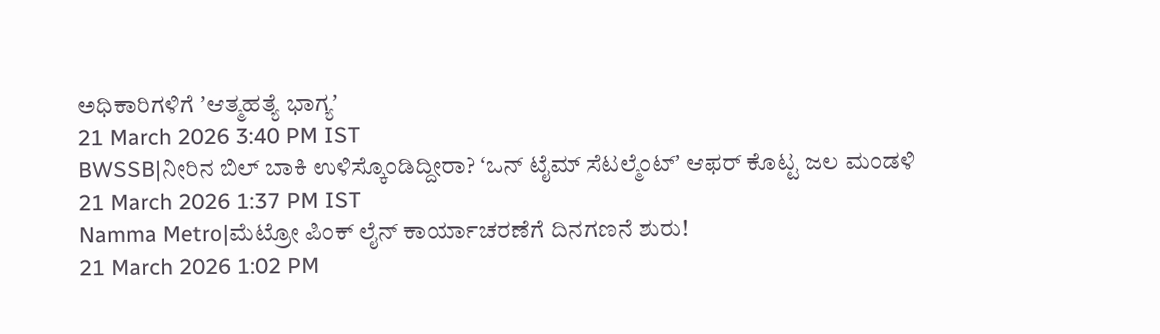ಅಧಿಕಾರಿಗಳಿಗೆ ʼಆತ್ಮಹತ್ಯೆ ಭಾಗ್ಯʼ
21 March 2026 3:40 PM IST
BWSSB|ನೀರಿನ ಬಿಲ್ ಬಾಕಿ ಉಳಿಸ್ಕೊಂಡಿದ್ದೀರಾ? ʻಒನ್ ಟೈಮ್ ಸೆಟಲ್ಮೆಂಟ್ʼ ಆಫರ್ ಕೊಟ್ಟ ಜಲ ಮಂಡಳಿ
21 March 2026 1:37 PM IST
Namma Metro|ಮೆಟ್ರೋ ಪಿಂಕ್ ಲೈನ್ ಕಾರ್ಯಾಚರಣೆಗೆ ದಿನಗಣನೆ ಶುರು!
21 March 2026 1:02 PM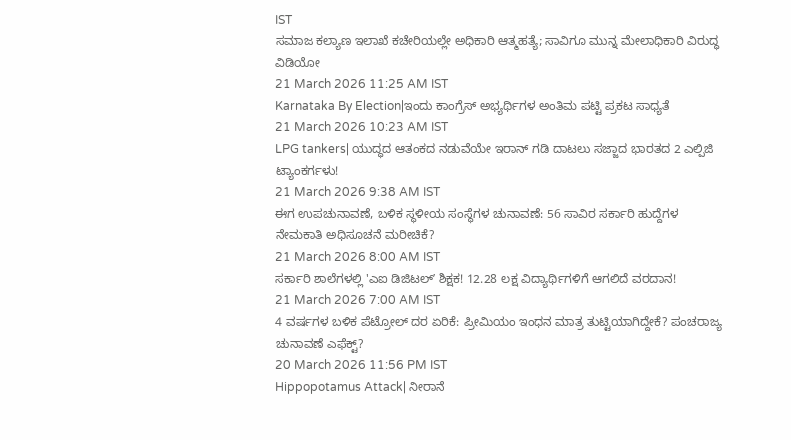IST
ಸಮಾಜ ಕಲ್ಯಾಣ ಇಲಾಖೆ ಕಚೇರಿಯಲ್ಲೇ ಅಧಿಕಾರಿ ಆತ್ಮಹತ್ಯೆ; ಸಾವಿಗೂ ಮುನ್ನ ಮೇಲಾಧಿಕಾರಿ ವಿರುದ್ಧ ವಿಡಿಯೋ
21 March 2026 11:25 AM IST
Karnataka By Election|ಇಂದು ಕಾಂಗ್ರೆಸ್ ಅಭ್ಯರ್ಥಿಗಳ ಅಂತಿಮ ಪಟ್ಟಿ ಪ್ರಕಟ ಸಾಧ್ಯತೆ
21 March 2026 10:23 AM IST
LPG tankers| ಯುದ್ಧದ ಆತಂಕದ ನಡುವೆಯೇ ಇರಾನ್ ಗಡಿ ದಾಟಲು ಸಜ್ಜಾದ ಭಾರತದ 2 ಎಲ್ಪಿಜಿ ಟ್ಯಾಂಕರ್ಗಳು!
21 March 2026 9:38 AM IST
ಈಗ ಉಪಚುನಾವಣೆ, ಬಳಿಕ ಸ್ಥಳೀಯ ಸಂಸ್ಥೆಗಳ ಚುನಾವಣೆ: 56 ಸಾವಿರ ಸರ್ಕಾರಿ ಹುದ್ದೆಗಳ ನೇಮಕಾತಿ ಅಧಿಸೂಚನೆ ಮರೀಚಿಕೆ?
21 March 2026 8:00 AM IST
ಸರ್ಕಾರಿ ಶಾಲೆಗಳಲ್ಲಿ 'ಎಐ ಡಿಜಿಟಲ್ʼ ಶಿಕ್ಷಕ! 12.28 ಲಕ್ಷ ವಿದ್ಯಾರ್ಥಿಗಳಿಗೆ ಆಗಲಿದೆ ವರದಾನ!
21 March 2026 7:00 AM IST
4 ವರ್ಷಗಳ ಬಳಿಕ ಪೆಟ್ರೋಲ್ ದರ ಏರಿಕೆ: ಪ್ರೀಮಿಯಂ ಇಂಧನ ಮಾತ್ರ ತುಟ್ಟಿಯಾಗಿದ್ದೇಕೆ? ಪಂಚರಾಜ್ಯ ಚುನಾವಣೆ ಎಫೆಕ್ಟ್?
20 March 2026 11:56 PM IST
Hippopotamus Attack| ನೀರಾನೆ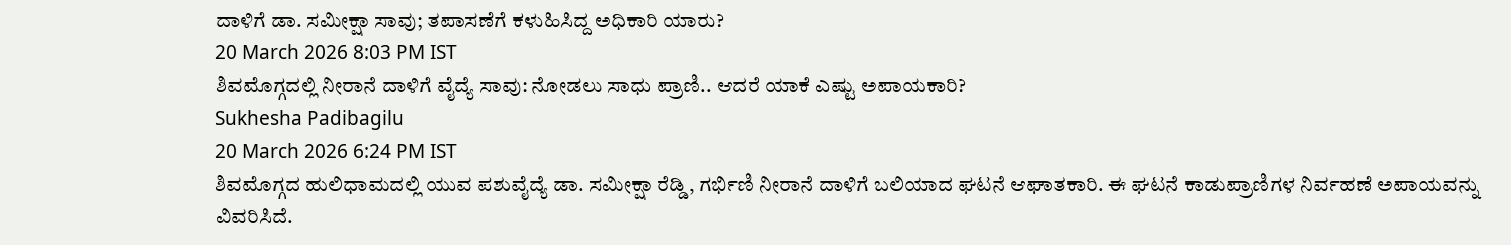ದಾಳಿಗೆ ಡಾ. ಸಮೀಕ್ಷಾ ಸಾವು; ತಪಾಸಣೆಗೆ ಕಳುಹಿಸಿದ್ದ ಅಧಿಕಾರಿ ಯಾರು?
20 March 2026 8:03 PM IST
ಶಿವಮೊಗ್ಗದಲ್ಲಿ ನೀರಾನೆ ದಾಳಿಗೆ ವೈದ್ಯೆ ಸಾವು: ನೋಡಲು ಸಾಧು ಪ್ರಾಣಿ.. ಆದರೆ ಯಾಕೆ ಎಷ್ಟು ಅಪಾಯಕಾರಿ?
Sukhesha Padibagilu
20 March 2026 6:24 PM IST
ಶಿವಮೊಗ್ಗದ ಹುಲಿಧಾಮದಲ್ಲಿ ಯುವ ಪಶುವೈದ್ಯೆ ಡಾ. ಸಮೀಕ್ಷಾ ರೆಡ್ಡಿ, ಗರ್ಭಿಣಿ ನೀರಾನೆ ದಾಳಿಗೆ ಬಲಿಯಾದ ಘಟನೆ ಆಘಾತಕಾರಿ. ಈ ಘಟನೆ ಕಾಡುಪ್ರಾಣಿಗಳ ನಿರ್ವಹಣೆ ಅಪಾಯವನ್ನು ವಿವರಿಸಿದೆ.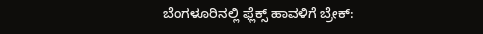ಬೆಂಗಳೂರಿನಲ್ಲಿ ಫ್ಲೆಕ್ಸ್ ಹಾವಳಿಗೆ ಬ್ರೇಕ್: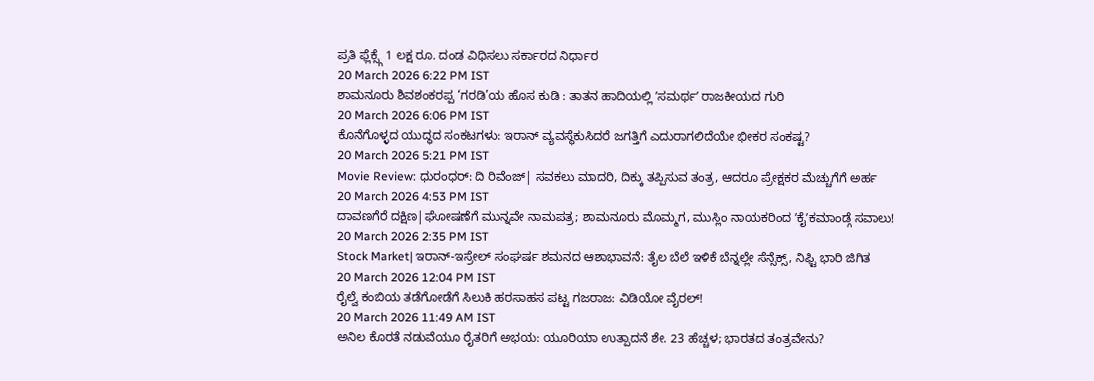ಪ್ರತಿ ಫ್ಲೆಕ್ಸ್ಗೆ 1 ಲಕ್ಷ ರೂ. ದಂಡ ವಿಧಿಸಲು ಸರ್ಕಾರದ ನಿರ್ಧಾರ
20 March 2026 6:22 PM IST
ಶಾಮನೂರು ಶಿವಶಂಕರಪ್ಪ ‘ಗರಡಿ’ಯ ಹೊಸ ಕುಡಿ : ತಾತನ ಹಾದಿಯಲ್ಲಿ ʼಸಮರ್ಥʼ ರಾಜಕೀಯದ ಗುರಿ
20 March 2026 6:06 PM IST
ಕೊನೆಗೊಳ್ಳದ ಯುದ್ಧದ ಸಂಕಟಗಳು: ಇರಾನ್ ವ್ಯವಸ್ಥೆಕುಸಿದರೆ ಜಗತ್ತಿಗೆ ಎದುರಾಗಲಿದೆಯೇ ಭೀಕರ ಸಂಕಷ್ಟ?
20 March 2026 5:21 PM IST
Movie Review: ಧುರಂಧರ್: ದಿ ರಿವೆಂಜ್| ಸವಕಲು ಮಾದರಿ, ದಿಕ್ಕು ತಪ್ಪಿಸುವ ತಂತ್ರ, ಆದರೂ ಪ್ರೇಕ್ಷಕರ ಮೆಚ್ಚುಗೆಗೆ ಅರ್ಹ
20 March 2026 4:53 PM IST
ದಾವಣಗೆರೆ ದಕ್ಷಿಣ|ಘೋಷಣೆಗೆ ಮುನ್ನವೇ ನಾಮಪತ್ರ; ಶಾಮನೂರು ಮೊಮ್ಮಗ, ಮುಸ್ಲಿಂ ನಾಯಕರಿಂದ ʼಕೈʼಕಮಾಂಡ್ಗೆ ಸವಾಲು!
20 March 2026 2:35 PM IST
Stock Market| ಇರಾನ್-ಇಸ್ರೇಲ್ ಸಂಘರ್ಷ ಶಮನದ ಆಶಾಭಾವನೆ: ತೈಲ ಬೆಲೆ ಇಳಿಕೆ ಬೆನ್ನಲ್ಲೇ ಸೆನ್ಸೆಕ್ಸ್, ನಿಫ್ಟಿ ಭಾರಿ ಜಿಗಿತ
20 March 2026 12:04 PM IST
ರೈಲ್ವೆ ಕಂಬಿಯ ತಡೆಗೋಡೆಗೆ ಸಿಲುಕಿ ಹರಸಾಹಸ ಪಟ್ಟ ಗಜರಾಜ: ವಿಡಿಯೋ ವೈರಲ್!
20 March 2026 11:49 AM IST
ಅನಿಲ ಕೊರತೆ ನಡುವೆಯೂ ರೈತರಿಗೆ ಅಭಯ: ಯೂರಿಯಾ ಉತ್ಪಾದನೆ ಶೇ. 23 ಹೆಚ್ಚಳ; ಭಾರತದ ತಂತ್ರವೇನು?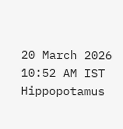20 March 2026 10:52 AM IST
Hippopotamus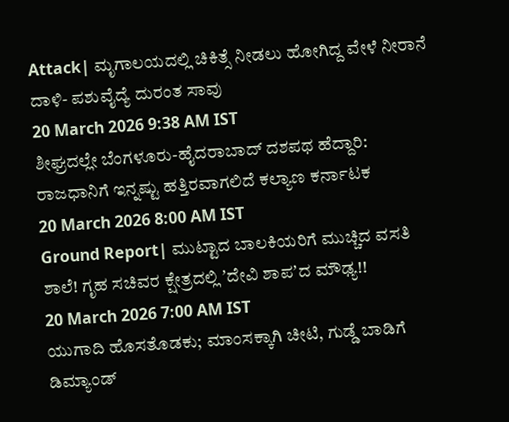Attack| ಮೃಗಾಲಯದಲ್ಲಿ ಚಿಕಿತ್ಸೆ ನೀಡಲು ಹೋಗಿದ್ದ ವೇಳೆ ನೀರಾನೆ ದಾಳಿ- ಪಶುವೈದ್ಯೆ ದುರಂತ ಸಾವು
20 March 2026 9:38 AM IST
ಶೀಘ್ರದಲ್ಲೇ ಬೆಂಗಳೂರು-ಹೈದರಾಬಾದ್ ದಶಪಥ ಹೆದ್ದಾರಿ: ರಾಜಧಾನಿಗೆ ಇನ್ನಷ್ಟು ಹತ್ತಿರವಾಗಲಿದೆ ಕಲ್ಯಾಣ ಕರ್ನಾಟಕ
20 March 2026 8:00 AM IST
Ground Report| ಮುಟ್ಟಾದ ಬಾಲಕಿಯರಿಗೆ ಮುಚ್ಚಿದ ವಸತಿ ಶಾಲೆ! ಗೃಹ ಸಚಿವರ ಕ್ಷೇತ್ರದಲ್ಲಿ ʼದೇವಿ ಶಾಪʼದ ಮೌಢ್ಯ!!
20 March 2026 7:00 AM IST
ಯುಗಾದಿ ಹೊಸತೊಡಕು; ಮಾಂಸಕ್ಕಾಗಿ ಚೀಟಿ, ಗುಡ್ಡೆ ಬಾಡಿಗೆ ಡಿಮ್ಯಾಂಡ್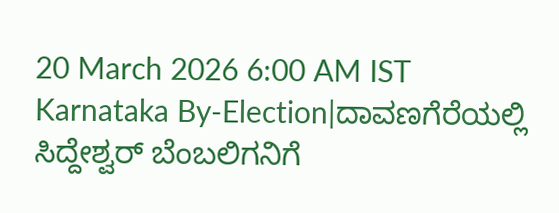20 March 2026 6:00 AM IST
Karnataka By-Election|ದಾವಣಗೆರೆಯಲ್ಲಿ ಸಿದ್ದೇಶ್ವರ್ ಬೆಂಬಲಿಗನಿಗೆ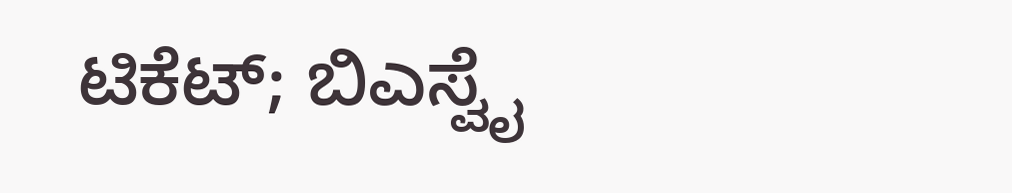ಟಿಕೆಟ್; ಬಿಎಸ್ವೈ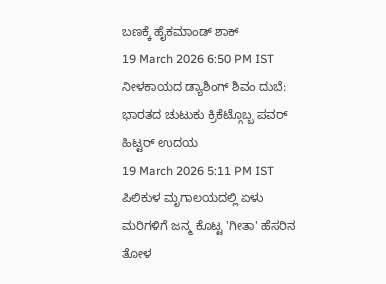ಬಣಕ್ಕೆ ಹೈಕಮಾಂಡ್ ಶಾಕ್
19 March 2026 6:50 PM IST
ನೀಳಕಾಯದ ಡ್ಯಾಶಿಂಗ್ ಶಿವಂ ದುಬೆ: ಭಾರತದ ಚುಟುಕು ಕ್ರಿಕೆಟ್ಗೊಬ್ಬ ಪವರ್ ಹಿಟ್ಟರ್ ಉದಯ
19 March 2026 5:11 PM IST
ಪಿಲಿಕುಳ ಮೃಗಾಲಯದಲ್ಲಿ ಏಳು ಮರಿಗಳಿಗೆ ಜನ್ಮ ಕೊಟ್ಟ 'ಗೀತಾ' ಹೆಸರಿನ ತೋಳ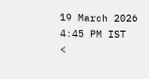19 March 2026 4:45 PM IST
<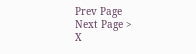Prev Page
Next Page >
X